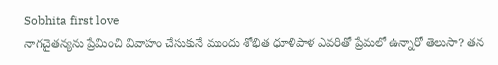Sobhita first love
నాగచైతన్యను ప్రేమించి వివాహం చేసుకునే ముందు శోభిత ధూళిపాళ ఎవరితో ప్రేమలో ఉన్నారో తెలుసా? తన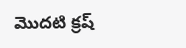మొదటి క్రష్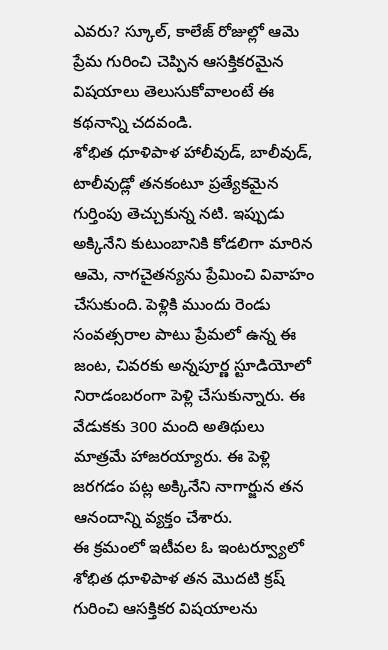ఎవరు? స్కూల్, కాలేజ్ రోజుల్లో ఆమె ప్రేమ గురించి చెప్పిన ఆసక్తికరమైన విషయాలు తెలుసుకోవాలంటే ఈ కథనాన్ని చదవండి.
శోభిత ధూళిపాళ హాలీవుడ్, బాలీవుడ్, టాలీవుడ్లో తనకంటూ ప్రత్యేకమైన గుర్తింపు తెచ్చుకున్న నటి. ఇప్పుడు అక్కినేని కుటుంబానికి కోడలిగా మారిన ఆమె, నాగచైతన్యను ప్రేమించి వివాహం చేసుకుంది. పెళ్లికి ముందు రెండు సంవత్సరాల పాటు ప్రేమలో ఉన్న ఈ జంట, చివరకు అన్నపూర్ణ స్టూడియోలో నిరాడంబరంగా పెళ్లి చేసుకున్నారు. ఈ వేడుకకు 300 మంది అతిథులు మాత్రమే హాజరయ్యారు. ఈ పెళ్లి జరగడం పట్ల అక్కినేని నాగార్జున తన ఆనందాన్ని వ్యక్తం చేశారు.
ఈ క్రమంలో ఇటీవల ఓ ఇంటర్వ్యూలో శోభిత ధూళిపాళ తన మొదటి క్రష్ గురించి ఆసక్తికర విషయాలను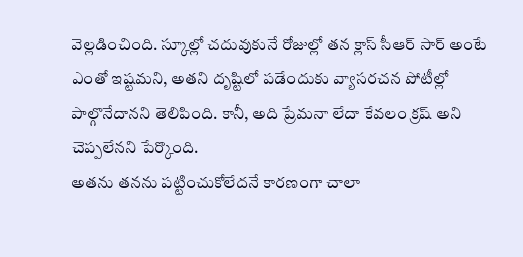వెల్లడించింది. స్కూల్లో చదువుకునే రోజుల్లో తన క్లాస్ సీఆర్ సార్ అంటే ఎంతో ఇష్టమని, అతని దృష్టిలో పడేందుకు వ్యాసరచన పోటీల్లో పాల్గొనేదానని తెలిపింది. కానీ, అది ప్రేమనా లేదా కేవలం క్రష్ అని చెప్పలేనని పేర్కొంది.
అతను తనను పట్టించుకోలేదనే కారణంగా చాలా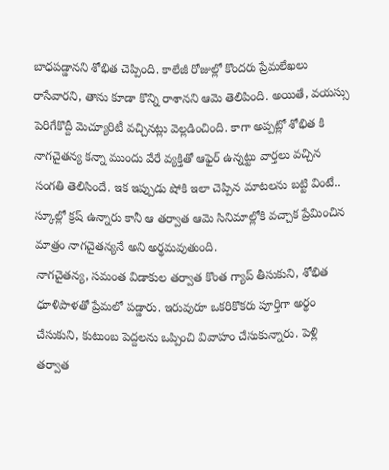బాధపడ్డానని శోభిత చెప్పింది. కాలేజీ రోజుల్లో కొందరు ప్రేమలేఖలు రాసేవారని, తాను కూడా కొన్ని రాశానని ఆమె తెలిపింది. అయితే, వయస్సు పెరిగేకొద్దీ మెచ్యూరిటీ వచ్చినట్లు వెల్లడించింది. కాగా అప్పట్లో శోభిత కి నాగచైతన్య కన్నా ముందు వేరే వ్యక్తితో ఆఫైర్ ఉన్నట్టు వార్తలు వచ్చిన సంగతి తెలిసిందే. ఇక ఇప్పుడు షోకి ఇలా చెప్పిన మాటలను బట్టి వింటే.. స్కూల్లో క్రష్ ఉన్నారు కానీ ఆ తర్వాత ఆమె సినిమాల్లోకి వచ్చాక ప్రేమించిన మాత్రం నాగచైతన్యనే అని అర్థమవుతుంది.
నాగచైతన్య, సమంత విడాకుల తర్వాత కొంత గ్యాప్ తీసుకుని, శోభిత ధూళిపాళతో ప్రేమలో పడ్డారు. ఇరువురూ ఒకరికొకరు పూర్తిగా అర్థం చేసుకుని, కుటుంబ పెద్దలను ఒప్పించి వివాహం చేసుకున్నారు. పెళ్లి తర్వాత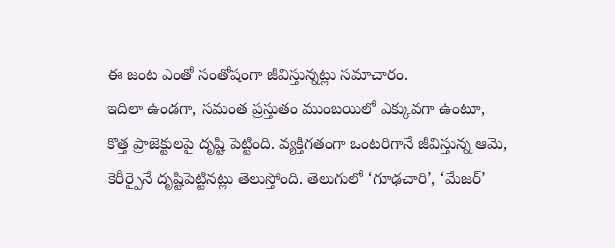ఈ జంట ఎంతో సంతోషంగా జీవిస్తున్నట్లు సమాచారం.
ఇదిలా ఉండగా, సమంత ప్రస్తుతం ముంబయిలో ఎక్కువగా ఉంటూ, కొత్త ప్రాజెక్టులపై దృష్టి పెట్టింది. వ్యక్తిగతంగా ఒంటరిగానే జీవిస్తున్న ఆమె, కెరీర్పైనే దృష్టిపెట్టినట్లు తెలుస్తోంది. తెలుగులో ‘గూఢచారి’, ‘మేజర్’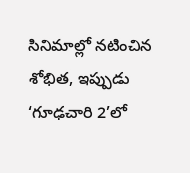సినిమాల్లో నటించిన శోభిత, ఇప్పుడు ‘గూఢచారి 2’లో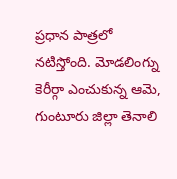ప్రధాన పాత్రలో నటిస్తోంది. మోడలింగ్ను కెరీర్గా ఎంచుకున్న ఆమె, గుంటూరు జిల్లా తెనాలి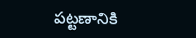పట్టణానికి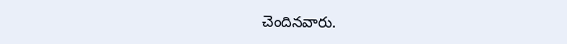చెందినవారు.